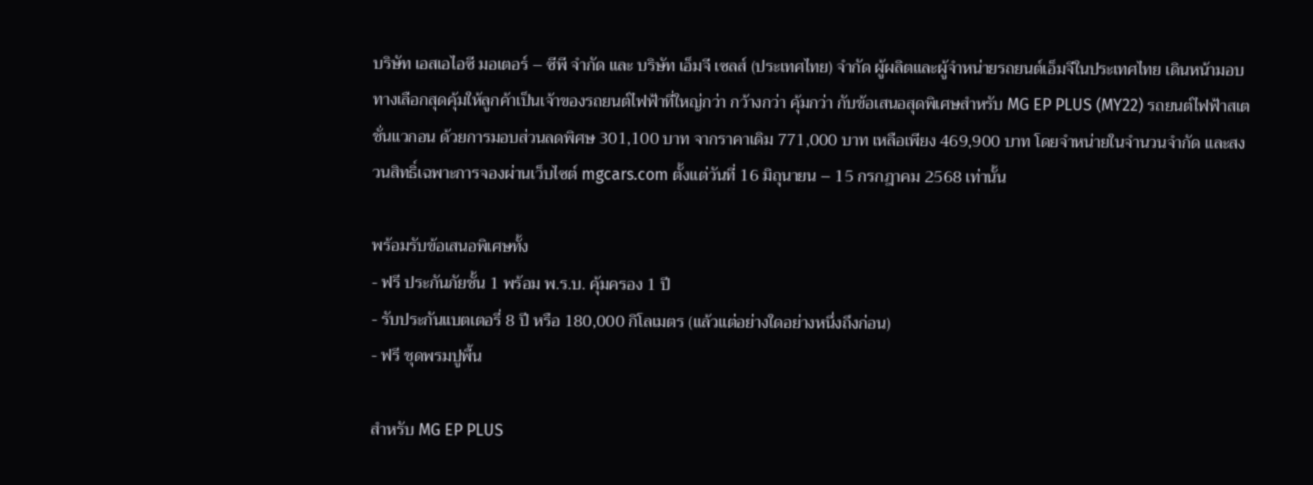บริษัท เอสเอไอซี มอเตอร์ – ซีพี จำกัด และ บริษัท เอ็มจี เซลส์ (ประเทศไทย) จำกัด ผู้ผลิตและผู้จำหน่ายรถยนต์เอ็มจีในประเทศไทย เดินหน้ามอบทางเลือกสุดคุ้มให้ลูกค้าเป็นเจ้าของรถยนต์ไฟฟ้าที่ใหญ่กว่า กว้างกว่า คุ้มกว่า กับข้อเสนอสุดพิเศษสำหรับ MG EP PLUS (MY22) รถยนต์ไฟฟ้าสเตชั่นแวกอน ด้วยการมอบส่วนลดพิศษ 301,100 บาท จากราคาเดิม 771,000 บาท เหลือเพียง 469,900 บาท โดยจำหน่ายในจำนวนจำกัด และสงวนสิทธิ์เฉพาะการจองผ่านเว็บไซต์ mgcars.com ตั้งแต่วันที่ 16 มิถุนายน – 15 กรกฎาคม 2568 เท่านั้น

พร้อมรับข้อเสนอพิเศษทั้ง
- ฟรี ประกันภัยชั้น 1 พร้อม พ.ร.บ. คุ้มครอง 1 ปี
- รับประกันแบตเตอรี่ 8 ปี หรือ 180,000 กิโลเมตร (แล้วแต่อย่างใดอย่างหนึ่งถึงก่อน)
- ฟรี ชุดพรมปูพื้น

สำหรับ MG EP PLUS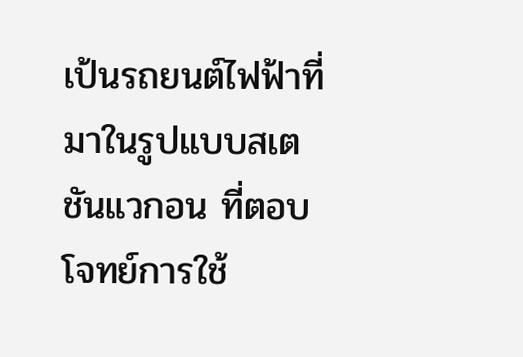เป้นรถยนต์ไฟฟ้าที่มาในรูปแบบสเตชันแวกอน ที่ตอบโจทย์การใช้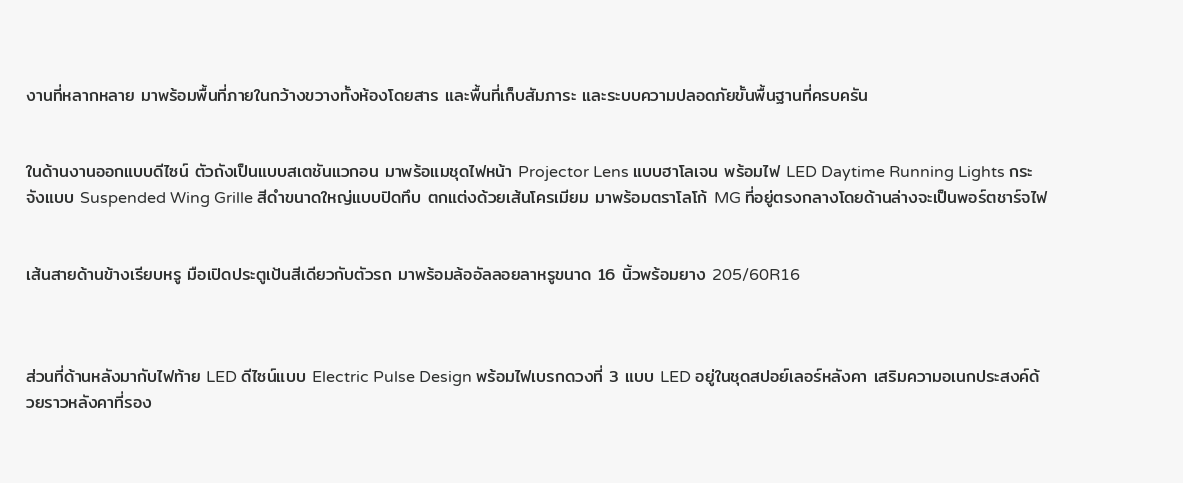งานที่หลากหลาย มาพร้อมพื้นที่ภายในกว้างขวางทั้งห้องโดยสาร และพื้นที่เก็บสัมภาระ และระบบความปลอดภัยขั้นพื้นฐานที่ครบครัน


ในด้านงานออกแบบดีไซน์ ตัวถังเป็นแบบสเตชันแวกอน มาพร้อแมชุดไฟหน้า Projector Lens แบบฮาโลเจน พร้อมไฟ LED Daytime Running Lights กระจังแบบ Suspended Wing Grille สีดำขนาดใหญ่แบบปิดทึบ ตกแต่งด้วยเส้นโครเมียม มาพร้อมตราโลโก้ MG ที่อยู่ตรงกลางโดยด้านล่างจะเป็นพอร์ตชาร์จไฟ


เส้นสายด้านข้างเรียบหรู มือเปิดประตูเป้นสีเดียวกับตัวรถ มาพร้อมล้ออัลลอยลาหรูขนาด 16 นิ้วพร้อมยาง 205/60R16



ส่วนที่ด้านหลังมากับไฟท้าย LED ดีไซน์แบบ Electric Pulse Design พร้อมไฟเบรกดวงที่ 3 แบบ LED อยู่ในชุดสปอย์เลอร์หลังคา เสริมความอเนกประสงค์ด้วยราวหลังคาที่รอง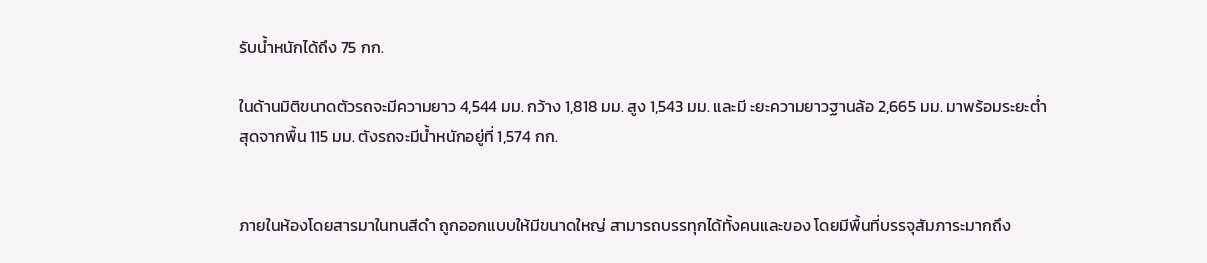รับน้ำหนักได้ถึง 75 กก.

ในด้านมิติขนาดตัวรถจะมีความยาว 4,544 มม. กว้าง 1,818 มม. สูง 1,543 มม. และมี ะยะความยาวฐานล้อ 2,665 มม. มาพร้อมระยะต่ำสุดจากพื้น 115 มม. ตังรถจะมีน้ำหนักอยู่ที่ 1,574 กก.


ภายในห้องโดยสารมาในทนสีดำ ถูกออกแบบให้มีขนาดใหญ่ สามารถบรรทุกได้ทั้งคนและของ โดยมีพื้นที่บรรจุสัมภาระมากถึง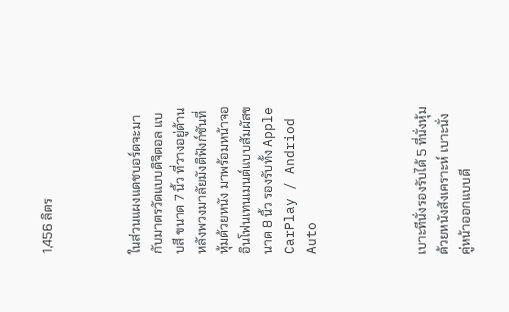1,456 ลิตร



ในส่วนแผงแดชบอร์ดจะมากับมาตรวัดแบบดิจิตอล แบบสี ขนาด 7 นิ้ว ที่วางอยู่ด้านหลังพวงมาลัยมังติฟังก์ชันที่หุ้มด้วยหนัง มาพร้อมหน้าจออินโฟนเทนเมนต์แบบสัมผัสขนาด 8 นิ้ว รองรับทั้ง Apple CarPlay / Andriod Auto




เบาะทีนั่งรองรับได้ 5 ที่นั่งหุ้มด้วยหนังสังเคราะห์ เบาะนั่งคู่หน้าออกแบบดี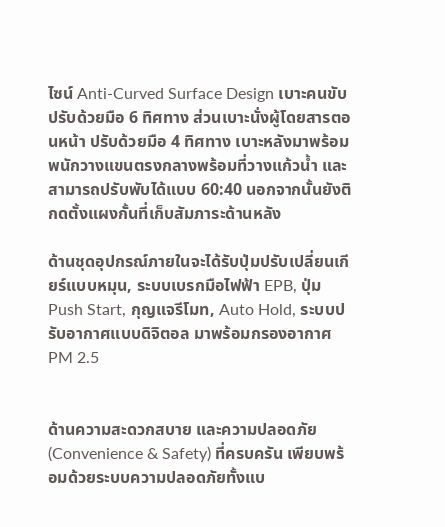ไซน์ Anti-Curved Surface Design เบาะคนขับปรับด้วยมือ 6 ทิศทาง ส่วนเบาะนั่งผู้โดยสารตอนหน้า ปรับด้วยมือ 4 ทิศทาง เบาะหลังมาพร้อมพนักวางแขนตรงกลางพร้อมที่วางแก้วน้ำ และสามารถปรับพับได้แบบ 60:40 นอกจากนั้นยังติกดตั้งแผงกั้นที่เก็บสัมภาระด้านหลัง

ด้านชุดอุปกรณ์ภายในจะได้รับปุ่มปรับเปลี่ยนเกียร์แบบหมุน, ระบบเบรกมือไฟฟ้า EPB, ปุ่ม Push Start, กุญแจรีโมท, Auto Hold, ระบบปรับอากาศแบบดิจิตอล มาพร้อมกรองอากาศ PM 2.5


ด้านความสะดวกสบาย และความปลอดภัย (Convenience & Safety) ที่ครบครัน เพียบพร้อมด้วยระบบความปลอดภัยทั้งแบ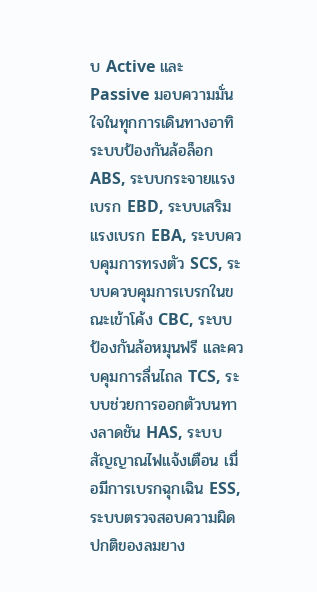บ Active และ Passive มอบความมั่นใจในทุกการเดินทางอาทิ ระบบป้องกันล้อล็อก ABS, ระบบกระจายแรงเบรก EBD, ระบบเสริมแรงเบรก EBA, ระบบควบคุมการทรงตัว SCS, ระบบควบคุมการเบรกในขณะเข้าโค้ง CBC, ระบบป้องกันล้อหมุนฟรี และควบคุมการลื่นไถล TCS, ระบบช่วยการออกตัวบนทางลาดชัน HAS, ระบบสัญญาณไฟแจ้งเตือน เมื่อมีการเบรกฉุกเฉิน ESS, ระบบตรวจสอบความผิดปกติของลมยาง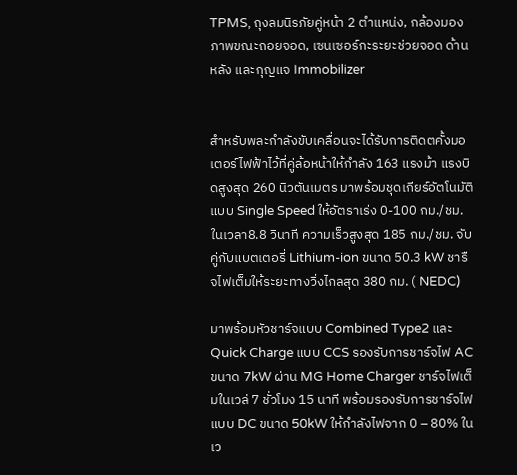TPMS, ถุงลมนิรภัยคู่หน้า 2 ตำแหน่ง, กล้องมองภาพขณะถอยจอด, เซนเซอร์กะระยะช่วยจอด ด้านหลัง และกุญแจ Immobilizer


สำหรับพละกำลังขับเคลื่อนจะได้รับการติดตคั้งมอเตอร์ไฟฟ้าไว้ที่คู่ล้อหน้าให้กำลัง 163 แรงม้า แรงบิดสูงสุด 260 นิวตันเมตร มาพร้อมชุดเกียร์อัตโนมัติแบบ Single Speed ให้อัตราเร่ง 0-100 กม./ชม. ในเวลา8.8 วินาที ความเร็วสูงสุด 185 กม./ชม. จับคู่กับแบตเตอรี่ Lithium-ion ขนาด 50.3 kW ชารืจไฟเต็มให้ระยะทางวิ่งไกลสุด 380 กม. ( NEDC)

มาพร้อมหัวชาร์จแบบ Combined Type2 และ Quick Charge แบบ CCS รองรับการชาร์จไฟ AC ขนาด 7kW ผ่าน MG Home Charger ชาร์จไฟเต็มในเวล่ 7 ชั่วโมง 15 นาที พร้อมรองรับการชาร์จไฟแบบ DC ขนาด 50kW ให้กำลังไฟจาก 0 – 80% ในเว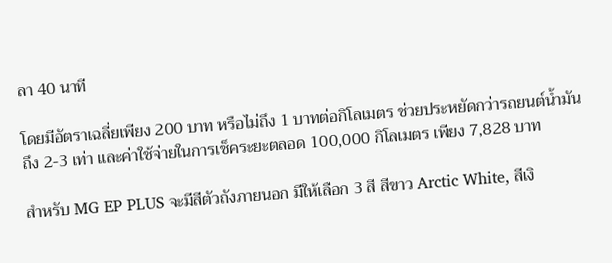ลา 40 นาที

โดยมีอัตราเฉลี่ยเพียง 200 บาท หรือไม่ถึง 1 บาทต่อกิโลเมตร ช่วยประหยัดกว่ารถยนต์น้ำมันถึง 2-3 เท่า และค่าใช้จ่ายในการเช็คระยะตลอด 100,000 กิโลเมตร เพียง 7,828 บาท

สำหรับ MG EP PLUS จะมีสีตัวถังภายนอก มีให้เลือก 3 สี สีขาว Arctic White, สีเงิ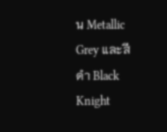น Metallic Grey และสีดำ Black Knight